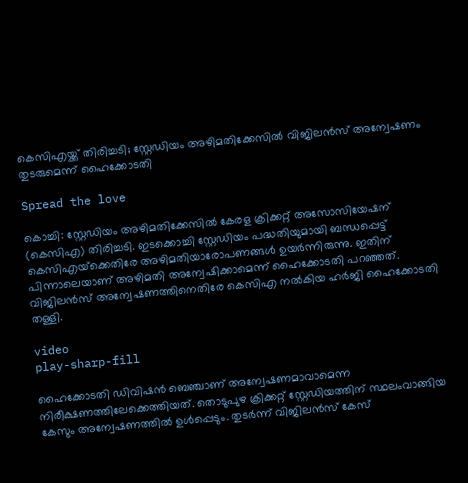കെസിഎയ്ക്ക് തിരിച്ചടി; സ്റ്റേഡിയം അഴിമതിക്കേസിൽ വിജിലൻസ് അന്വേഷണം തുടരുമെന്ന് ഹൈക്കോടതി

Spread the love

കൊച്ചി: സ്റ്റേഡിയം അഴിമതിക്കേസില്‍ കേരള ക്രിക്കറ്റ് അസോസിയേഷന് (കെസിഎ) തിരിച്ചടി. ഇടക്കൊച്ചി സ്റ്റേഡിയം പദ്ധതിയുമായി ബന്ധപ്പെട്ട് കെസിഎയ്‌ക്കെതിരേ അഴിമതിയാരോപണങ്ങള്‍ ഉയര്‍ന്നിരുന്നു. ഇതിന് പിന്നാലെയാണ് അഴിമതി അന്വേഷിക്കാമെന്ന് ഹൈക്കോടതി പറഞ്ഞത്. വിജിലന്‍സ് അന്വേഷണത്തിനെതിരേ കെസിഎ നല്‍കിയ ഹര്‍ജി ഹൈക്കോടതി തള്ളി.

video
play-sharp-fill

ഹൈക്കോടതി ഡിവിഷന്‍ ബെഞ്ചാണ് അന്വേഷണമാവാമെന്ന നിരീക്ഷണത്തിലേക്കെത്തിയത്. തൊടുപുഴ ക്രിക്കറ്റ് സ്റ്റേഡിയത്തിന് സ്ഥലംവാങ്ങിയ കേസും അന്വേഷണത്തില്‍ ഉള്‍പ്പെടും. തുടര്‍ന്ന് വിജിലന്‍സ് കേസ്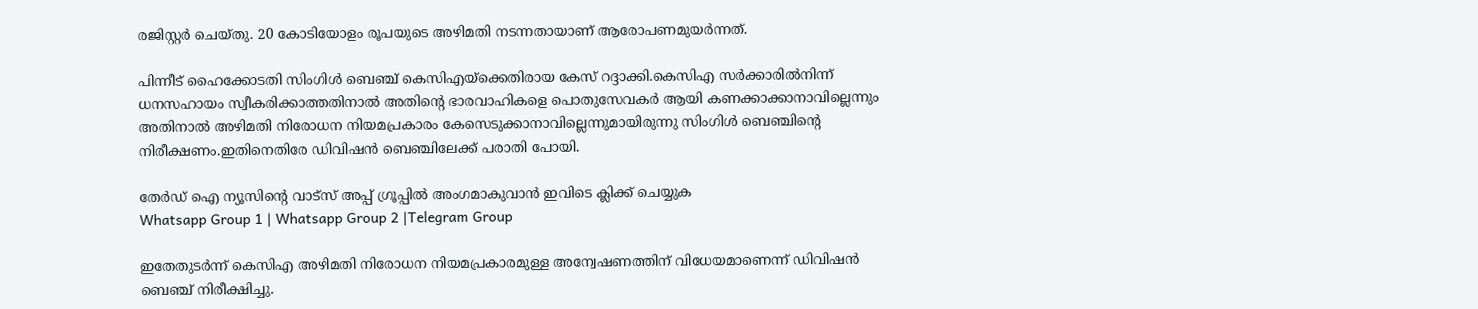രജിസ്റ്റര്‍ ചെയ്തു. 20 കോടിയോളം രൂപയുടെ അഴിമതി നടന്നതായാണ് ആരോപണമുയര്‍ന്നത്.

പിന്നീട് ഹൈക്കോടതി സിംഗിള്‍ ബെഞ്ച് കെസിഎയ്‌ക്കെതിരായ കേസ് റദ്ദാക്കി.കെസിഎ സര്‍ക്കാരില്‍നിന്ന് ധനസഹായം സ്വീകരിക്കാത്തതിനാല്‍ അതിന്റെ ഭാരവാഹികളെ പൊതുസേവകര്‍ ആയി കണക്കാക്കാനാവില്ലെന്നും അതിനാല്‍ അഴിമതി നിരോധന നിയമപ്രകാരം കേസെടുക്കാനാവില്ലെന്നുമായിരുന്നു സിംഗിള്‍ ബെഞ്ചിന്റെ നിരീക്ഷണം.ഇതിനെതിരേ ഡിവിഷന്‍ ബെഞ്ചിലേക്ക് പരാതി പോയി.

തേർഡ് ഐ ന്യൂസിന്റെ വാട്സ് അപ്പ് ഗ്രൂപ്പിൽ അംഗമാകുവാൻ ഇവിടെ ക്ലിക്ക് ചെയ്യുക
Whatsapp Group 1 | Whatsapp Group 2 |Telegram Group

ഇതേതുടര്‍ന്ന് കെസിഎ അഴിമതി നിരോധന നിയമപ്രകാരമുള്ള അന്വേഷണത്തിന് വിധേയമാണെന്ന് ഡിവിഷന്‍ ബെഞ്ച് നിരീക്ഷിച്ചു.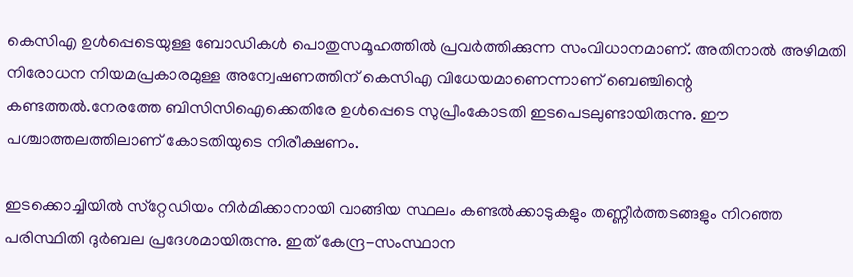കെസിഎ ഉള്‍പ്പെടെയുള്ള ബോഡികള്‍ പൊതുസമൂഹത്തില്‍ പ്രവര്‍ത്തിക്കുന്ന സംവിധാനമാണ്. അതിനാല്‍ അഴിമതി നിരോധന നിയമപ്രകാരമുള്ള അന്വേഷണത്തിന് കെസിഎ വിധേയമാണെന്നാണ് ബെഞ്ചിന്റെ കണ്ടത്തല്‍.നേരത്തേ ബിസിസിഐക്കെതിരേ ഉള്‍പ്പെടെ സുപ്രീംകോടതി ഇടപെടലുണ്ടായിരുന്നു. ഈ പശ്ചാത്തലത്തിലാണ് കോടതിയുടെ നിരീക്ഷണം.

ഇടക്കൊച്ചിയില്‍ സ്‌റ്റേഡിയം നിര്‍മിക്കാനായി വാങ്ങിയ സ്ഥലം കണ്ടല്‍ക്കാടുകളും തണ്ണീര്‍ത്തടങ്ങളും നിറഞ്ഞ പരിസ്ഥിതി ദുര്‍ബല പ്രദേശമായിരുന്നു. ഇത് കേന്ദ്ര-സംസ്ഥാന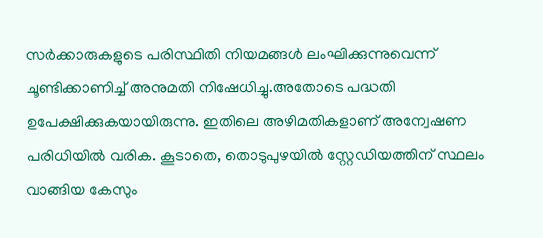സര്‍ക്കാരുകളുടെ പരിസ്ഥിതി നിയമങ്ങള്‍ ലംഘിക്കുന്നുവെന്ന് ചൂണ്ടിക്കാണിച്ച് അനുമതി നിഷേധിച്ചു.അതോടെ പദ്ധതി ഉപേക്ഷിക്കുകയായിരുന്നു. ഇതിലെ അഴിമതികളാണ് അന്വേഷണ പരിധിയില്‍ വരിക. കൂടാതെ, തൊടുപുഴയില്‍ സ്റ്റേഡിയത്തിന് സ്ഥലം വാങ്ങിയ കേസും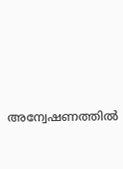അന്വേഷണത്തില്‍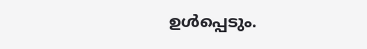ഉൾപ്പെടും.